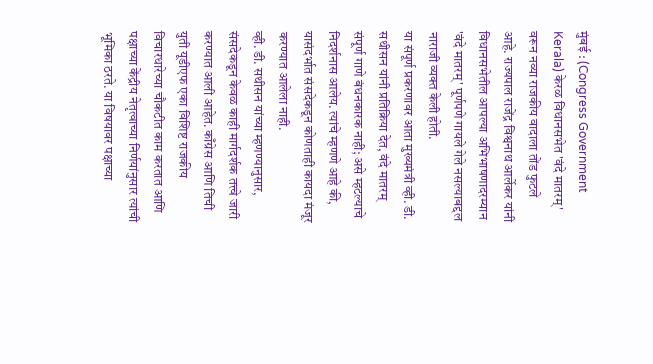मुंबई : (Congress Government Kerala) केरळ विधानसभेत 'वंदे मातरम्' वरून नव्या राजकीय वादाला तोंड फुटले आहे. राज्यपाल राजेंद्र विश्वनाथ आर्लेकर यांनी विधानसभेतील आपल्या अभिभाषणादरम्यान 'वंदे मातरम्' पूर्णपणे गायले गेले नसल्याबद्दल नाराजी व्यक्त केली होती.
या संपूर्ण प्रकरणावर आता मुख्यमंत्री व्ही. डी. सथीसन यांनी प्रतिक्रिया देत, वंदे मातरम् संपूर्ण गाणे बंधनकारक नाही; असे म्हटल्याचे निदर्शनास आलेय. त्यांचे म्हणणे आहे की, यासंदर्भात संसदेकडून कोणताही कायदा मंजूर करण्यात आलेला नाही.
व्ही. डी. सथीसन यांच्या म्हणण्यानुसार, संसदेकडून केवळ काही मार्गदर्शक तत्त्वे जारी करण्यात आली आहेत. काँग्रेस आणि तिची युती यूडीएफ एका विशिष्ट राजकीय विचारधारेच्या चौकटीत काम करतात आणि पक्षाच्या केंद्रीय नेतृत्वाच्या निर्णयांनुसार त्यांची भूमिका ठरते. या विषयावर पक्षाच्या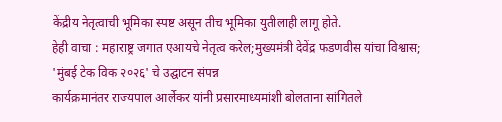केंद्रीय नेतृत्वाची भूमिका स्पष्ट असून तीच भूमिका युतीलाही लागू होते.
हेही वाचा : महाराष्ट्र जगात एआयचे नेतृत्व करेल;मुख्यमंत्री देवेंद्र फडणवीस यांचा विश्वास; 'मुंबई टेक विक २०२६' चे उद्घाटन संपन्न
कार्यक्रमानंतर राज्यपाल आर्लेकर यांनी प्रसारमाध्यमांशी बोलताना सांगितले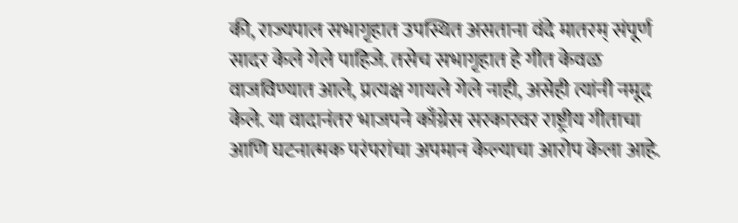की, राज्यपाल सभागृहात उपस्थित असताना वंदे मातरम् संपूर्ण सादर केले गेले पाहिजे. तसेच सभागृहात हे गीत केवळ वाजविण्यात आले, प्रत्यक्ष गायले गेले नाही, असेही त्यांनी नमूद केले. या वादानंतर भाजपने काँग्रेस सरकारवर राष्ट्रीय गीताचा आणि घटनात्मक परंपरांचा अपमान केल्याचा आरोप केला आहे.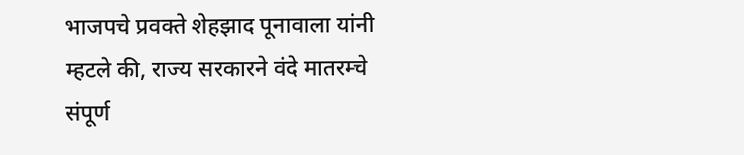भाजपचे प्रवक्ते शेहझाद पूनावाला यांनी म्हटले की, राज्य सरकारने वंदे मातरम्चे संपूर्ण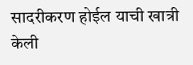सादरीकरण होईल याची खात्री केली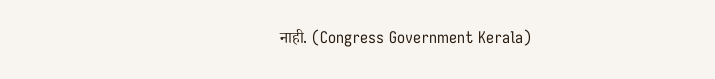नाही. (Congress Government Kerala)